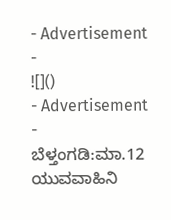- Advertisement -
![]()
- Advertisement -
ಬೆಳ್ತಂಗಡಿ:ಮಾ.12 ಯುವವಾಹಿನಿ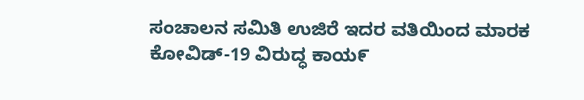ಸಂಚಾಲನ ಸಮಿತಿ ಉಜಿರೆ ಇದರ ವತಿಯಿಂದ ಮಾರಕ ಕೋವಿಡ್-19 ವಿರುದ್ಧ ಕಾಯ೯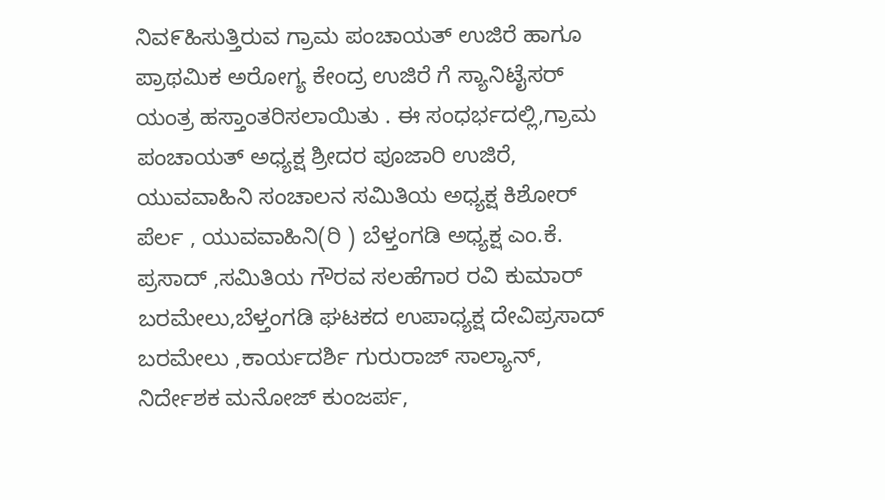ನಿವ೯ಹಿಸುತ್ತಿರುವ ಗ್ರಾಮ ಪಂಚಾಯತ್ ಉಜಿರೆ ಹಾಗೂ ಪ್ರಾಥಮಿಕ ಅರೋಗ್ಯ ಕೇಂದ್ರ ಉಜಿರೆ ಗೆ ಸ್ಯಾನಿಟೈಸರ್ ಯಂತ್ರ ಹಸ್ತಾಂತರಿಸಲಾಯಿತು . ಈ ಸಂಧರ್ಭದಲ್ಲಿ,ಗ್ರಾಮ ಪಂಚಾಯತ್ ಅಧ್ಯಕ್ಷ ಶ್ರೀದರ ಪೂಜಾರಿ ಉಜಿರೆ, ಯುವವಾಹಿನಿ ಸಂಚಾಲನ ಸಮಿತಿಯ ಅಧ್ಯಕ್ಷ ಕಿಶೋರ್ ಪೆರ್ಲ , ಯುವವಾಹಿನಿ(ರಿ ) ಬೆಳ್ತಂಗಡಿ ಅಧ್ಯಕ್ಷ ಎಂ.ಕೆ. ಪ್ರಸಾದ್ ,ಸಮಿತಿಯ ಗೌರವ ಸಲಹೆಗಾರ ರವಿ ಕುಮಾರ್ ಬರಮೇಲು,ಬೆಳ್ತಂಗಡಿ ಘಟಕದ ಉಪಾಧ್ಯಕ್ಷ ದೇವಿಪ್ರಸಾದ್ ಬರಮೇಲು ,ಕಾರ್ಯದರ್ಶಿ ಗುರುರಾಜ್ ಸಾಲ್ಯಾನ್, ನಿರ್ದೇಶಕ ಮನೋಜ್ ಕುಂಜರ್ಪ,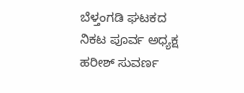ಬೆಳ್ತಂಗಡಿ ಘಟಕದ ನಿಕಟ ಪೂರ್ವ ಅಧ್ಯಕ್ಷ ಹರೀಶ್ ಸುವರ್ಣ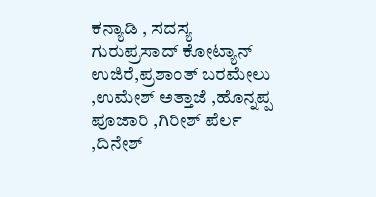ಕನ್ಯಾಡಿ , ಸದಸ್ಯ ಗುರುಪ್ರಸಾದ್ ಕೋಟ್ಯಾನ್ ಉಜಿರೆ,ಪ್ರಶಾಂತ್ ಬರಮೇಲು ,ಉಮೇಶ್ ಅತ್ತಾಜೆ ,ಹೊನ್ನಪ್ಪ ಪೂಜಾರಿ ,ಗಿರೀಶ್ ಪೆರ್ಲ ,ದಿನೇಶ್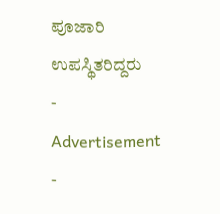ಪೂಜಾರಿ ಉಪಸ್ಥಿತರಿದ್ದರು
- Advertisement -